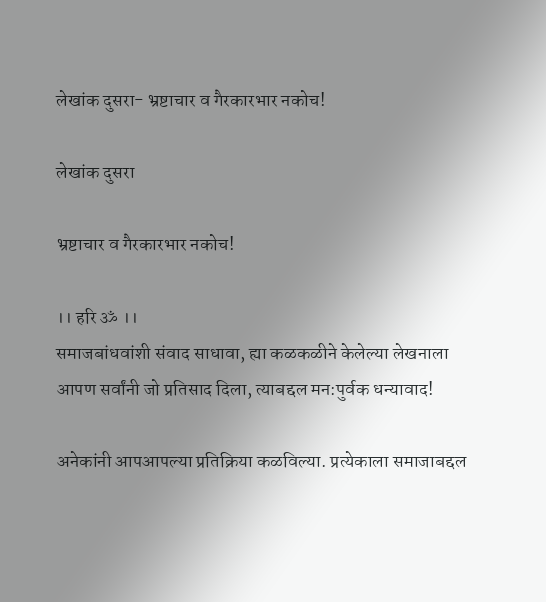लेखांक दुसरा- भ्रष्टाचार व गैरकारभार नकोच!

लेखांक दुसरा

भ्रष्टाचार व गैरकारभार नकोच!

।। हरि ॐ ।।
समाजबांधवांशी संवाद साधावा, ह्या कळकळीने केलेल्या लेखनाला आपण सर्वांनी जो प्रतिसाद दिला, त्याबद्दल मन:पुर्वक धन्यावाद!

अनेकांनी आपआपल्या प्रतिक्रिया कळविल्या. प्रत्येकाला समाजाबद्दल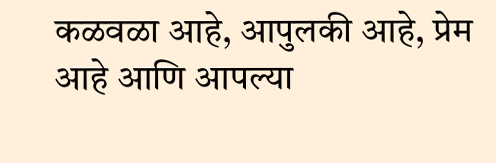कळवळा आहे, आपुलकी आहे, प्रेम आहे आणि आपल्या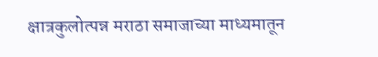क्षात्रकुलोत्पन्न मराठा समाजाच्या माध्यमातून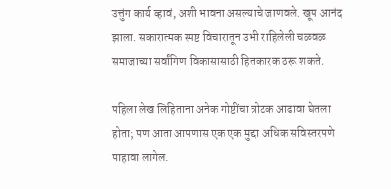उत्तुंग कार्य व्हावं, अशी भावना असल्याचे जाणवले. खूप आनंद झाला. सकारात्मक स्पष्ट विचारातून उभी राहिलेली चळवळ समाजाच्या सर्वांगिण विकासासाठी हितकारक ठरू शकते.

पहिला लेख लिहिताना अनेक गोष्टींचा त्रोटक आढावा घेतला होता; पण आता आपणास एक एक मुद्दा अधिक सविस्तरपणे पाहावा लागेल.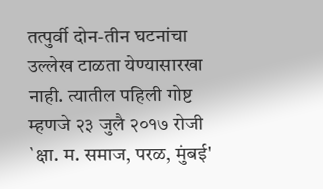तत्पुर्वी दोन-तीन घटनांचा उल्लेख टाळता येण्यासारखा नाही. त्यातील पहिली गोष्ट म्हणजे २३ जुलै २०१७ रोजी  `क्षा. म. समाज, परळ, मुंबई'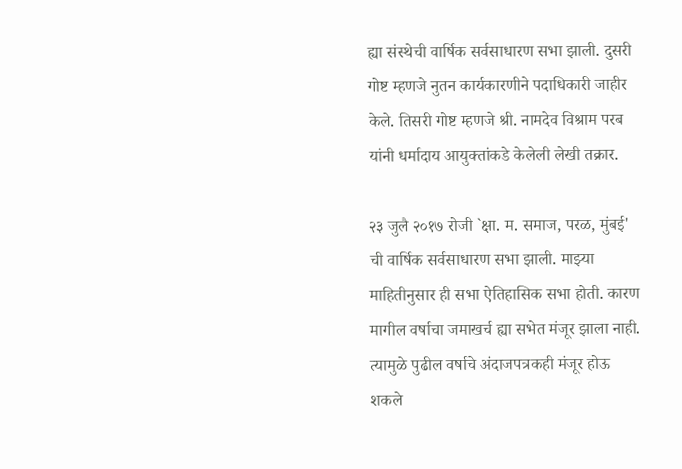ह्या संस्थेची वार्षिक सर्वसाधारण सभा झाली. दुसरी गोष्ट म्हणजे नुतन कार्यकारणीने पदाधिकारी जाहीर केले. तिसरी गोष्ट म्हणजे श्री. नामदेव विश्राम परब यांनी धर्मादाय आयुक्तांकडे केलेली लेखी तक्रार.

२३ जुलै २०१७ रोजी `क्षा. म. समाज, परळ, मुंबई' ची वार्षिक सर्वसाधारण सभा झाली. माझ्या माहितीनुसार ही सभा ऐतिहासिक सभा होती. कारण मागील वर्षाचा जमाखर्च ह्या सभेत मंजूर झाला नाही. त्यामुळे पुढील वर्षाचे अंदाजपत्रकही मंजूर होऊ शकले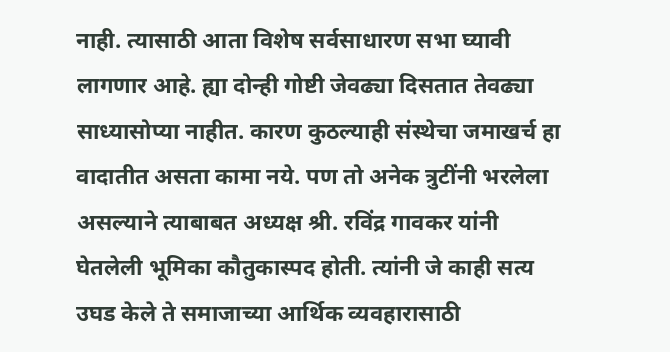नाही. त्यासाठी आता विशेष सर्वसाधारण सभा घ्यावी लागणार आहे. ह्या दोन्ही गोष्टी जेवढ्या दिसतात तेवढ्या साध्यासोप्या नाहीत. कारण कुठल्याही संस्थेचा जमाखर्च हा वादातीत असता कामा नये. पण तो अनेक त्रुटींनी भरलेला असल्याने त्याबाबत अध्यक्ष श्री. रविंद्र गावकर यांनी घेतलेली भूमिका कौतुकास्पद होती. त्यांनी जे काही सत्य उघड केले ते समाजाच्या आर्थिक व्यवहारासाठी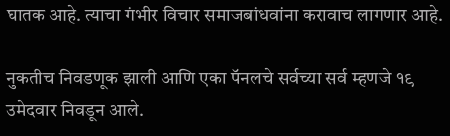घातक आहे. त्याचा गंभीर विचार समाजबांधवांना करावाच लागणार आहे.

नुकतीच निवडणूक झाली आणि एका पॅनलचे सर्वच्या सर्व म्हणजे १९ उमेदवार निवडून आले.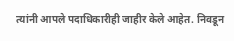त्यांनी आपले पदाधिकारीही जाहीर केले आहेत. निवडून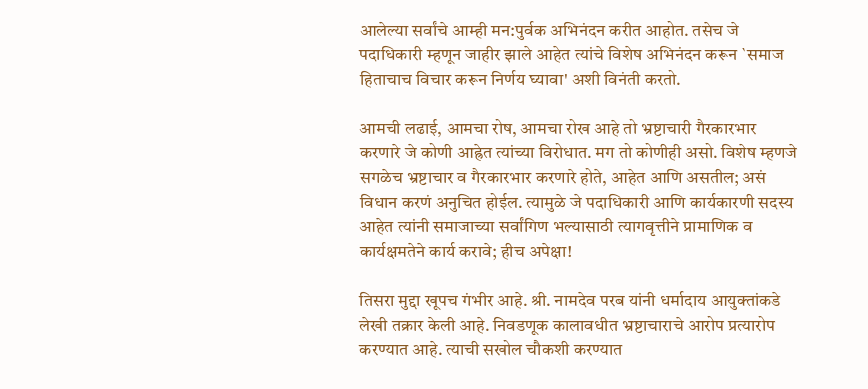आलेल्या सर्वांचे आम्ही मन:पुर्वक अभिनंदन करीत आहोत. तसेच जे पदाधिकारी म्हणून जाहीर झाले आहेत त्यांचे विशेष अभिनंदन करून `समाज हिताचाच विचार करून निर्णय घ्यावा' अशी विनंती करतो.

आमची लढाई, आमचा रोष, आमचा रोख आहे तो भ्रष्टाचारी गैरकारभार करणारे जे कोणी आह्रेत त्यांच्या विरोधात. मग तो कोणीही असो. विशेष म्हणजे सगळेच भ्रष्टाचार व गैरकारभार करणारे होते, आहेत आणि असतील; असं विधान करणं अनुचित होईल. त्यामुळे जे पदाधिकारी आणि कार्यकारणी सदस्य आहेत त्यांनी समाजाच्या सर्वांगिण भल्यासाठी त्यागवृत्तीने प्रामाणिक व कार्यक्षमतेने कार्य करावे; हीच अपेक्षा!

तिसरा मुद्दा खूपच गंभीर आहे. श्री. नामदेव परब यांनी धर्मादाय आयुक्तांकडे लेखी तक्रार केली आहे. निवडणूक कालावधीत भ्रष्टाचाराचे आरोप प्रत्यारोप करण्यात आहे. त्याची सखोल चौकशी करण्यात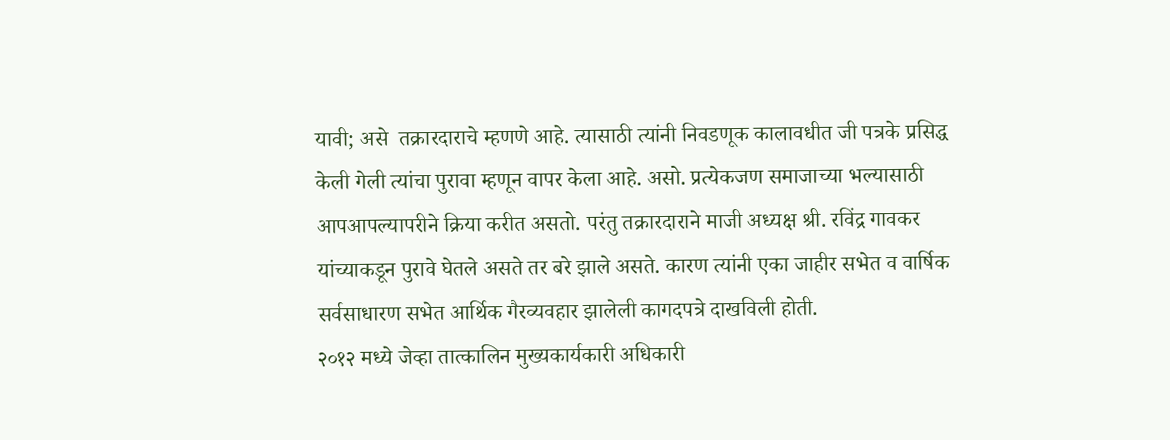यावी; असे  तक्रारदाराचे म्हणणे आहे. त्यासाठी त्यांनी निवडणूक कालावधीत जी पत्रके प्रसिद्ध केली गेली त्यांचा पुरावा म्हणून वापर केला आहे. असो. प्रत्येकजण समाजाच्या भल्यासाठी आपआपल्यापरीने क्रिया करीत असतो. परंतु तक्रारदाराने माजी अध्यक्ष श्री. रविंद्र गावकर यांच्याकडून पुरावे घेतले असते तर बरे झाले असते. कारण त्यांनी एका जाहीर सभेत व वार्षिक सर्वसाधारण सभेत आर्थिक गैरव्यवहार झालेली कागदपत्रे दाखविली होती.
२०१२ मध्ये जेव्हा तात्कालिन मुख्यकार्यकारी अधिकारी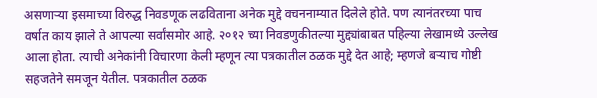असणाऱ्या इसमाच्या विरुद्ध निवडणूक लढविताना अनेक मुद्दे वचननाम्यात दिलेले होते. पण त्यानंतरच्या पाच वर्षात काय झाले ते आपल्या सर्वांसमोर आहे. २०१२ च्या निवडणुकीतल्या मुद्द्यांबाबत पहिल्या लेखामध्ये उल्लेख आला होता. त्याची अनेकांनी विचारणा केली म्हणून त्या पत्रकातील ठळक मुद्दे देत आहे; म्हणजे बऱ्याच गोष्टी सहजतेने समजून येतील. पत्रकातील ठळक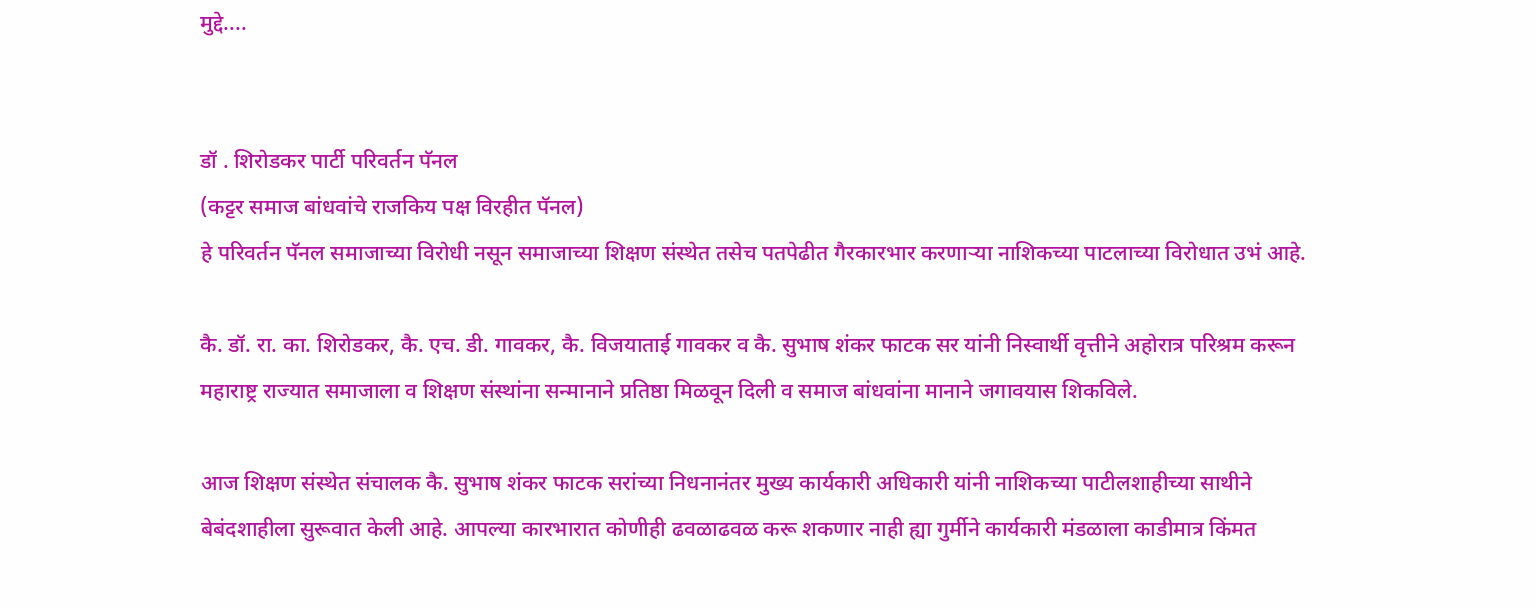मुद्दे....


डॉ . शिरोडकर पार्टी परिवर्तन पॅनल
(कट्टर समाज बांधवांचे राजकिय पक्ष विरहीत पॅनल)
हे परिवर्तन पॅनल समाजाच्या विरोधी नसून समाजाच्या शिक्षण संस्थेत तसेच पतपेढीत गैरकारभार करणाऱ्या नाशिकच्या पाटलाच्या विरोधात उभं आहे.

कै. डॉ. रा. का. शिरोडकर, कै. एच. डी. गावकर, कै. विजयाताई गावकर व कै. सुभाष शंकर फाटक सर यांनी निस्वार्थी वृत्तीने अहोरात्र परिश्रम करून महाराष्ट्र राज्यात समाजाला व शिक्षण संस्थांना सन्मानाने प्रतिष्ठा मिळवून दिली व समाज बांधवांना मानाने जगावयास शिकविले.

आज शिक्षण संस्थेत संचालक कै. सुभाष शंकर फाटक सरांच्या निधनानंतर मुख्य कार्यकारी अधिकारी यांनी नाशिकच्या पाटीलशाहीच्या साथीने बेबंदशाहीला सुरूवात केली आहे. आपल्या कारभारात कोणीही ढवळाढवळ करू शकणार नाही ह्या गुर्मीने कार्यकारी मंडळाला काडीमात्र किंमत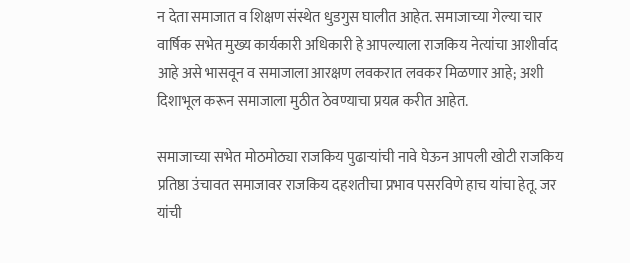न देता समाजात व शिक्षण संस्थेत धुडगुस घालीत आहेत. समाजाच्या गेल्या चार वार्षिक सभेत मुख्य कार्यकारी अधिकारी हे आपल्याला राजकिय नेत्यांचा आशीर्वाद आहे असे भासवून व समाजाला आरक्षण लवकरात लवकर मिळणार आहे; अशी दिशाभूल करून समाजाला मुठीत ठेवण्याचा प्रयत्न करीत आहेत.

समाजाच्या सभेत मोठमोठ्या राजकिय पुढाऱ्यांची नावे घेऊन आपली खोटी राजकिय प्रतिष्ठा उंचावत समाजावर राजकिय दहशतीचा प्रभाव पसरविणे हाच यांचा हेतू. जर यांची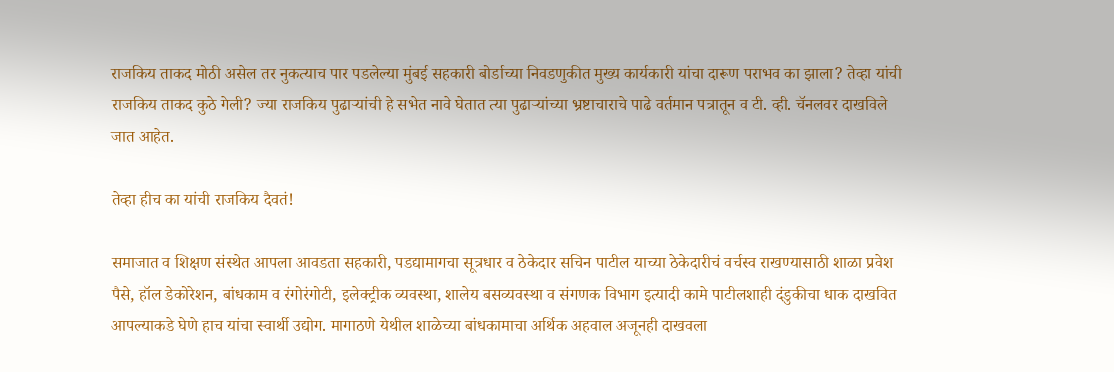राजकिय ताकद मोठी असेल तर नुकत्याच पार पडलेल्या मुंबई सहकारी बोर्डाच्या निवडणुकीत मुख्य कार्यकारी यांचा दारूण पराभव का झाला? तेव्हा यांची राजकिय ताकद कुठे गेली? ज्या राजकिय पुढाऱ्यांची हे सभेत नावे घेतात त्या पुढाऱ्यांच्या भ्रष्टाचाराचे पाढे वर्तमान पत्रातून व टी. व्ही. चॅनलवर दाखविले जात आहेत.

तेव्हा हीच का यांची राजकिय दैवतं!

समाजात व शिक्षण संस्थेत आपला आवडता सहकारी, पडद्यामागचा सूत्रधार व ठेकेदार सचिन पाटील याच्या ठेकेदारीचं वर्चस्व राखण्यासाठी शाळा प्रवेश पैसे, हॉल डेकोरेशन, बांधकाम व रंगोरंगोटी, इलेक्ट्रीक व्यवस्था, शालेय बसव्यवस्था व संगणक विभाग इत्यादी कामे पाटीलशाही दंडुकीचा धाक दाखवित आपल्याकडे घेणे हाच यांचा स्वार्थी उद्योग. मागाठणे येथील शाळेच्या बांधकामाचा अर्थिक अहवाल अजूनही दाखवला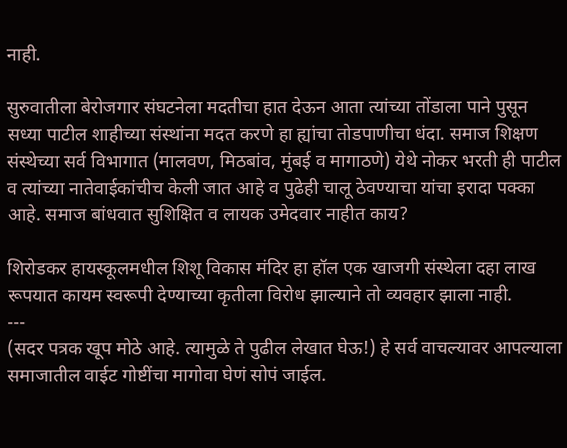नाही.

सुरुवातीला बेरोजगार संघटनेला मदतीचा हात देऊन आता त्यांच्या तोंडाला पाने पुसून सध्या पाटील शाहीच्या संस्थांना मदत करणे हा ह्यांचा तोडपाणीचा धंदा. समाज शिक्षण संस्थेच्या सर्व विभागात (मालवण, मिठबांव, मुंबई व मागाठणे) येथे नोकर भरती ही पाटील व त्यांच्या नातेवाईकांचीच केली जात आहे व पुढेही चालू ठेवण्याचा यांचा इरादा पक्का आहे. समाज बांधवात सुशिक्षित व लायक उमेदवार नाहीत काय?

शिरोडकर हायस्कूलमधील शिशू विकास मंदिर हा हॉल एक खाजगी संस्थेला दहा लाख रूपयात कायम स्वरूपी देण्याच्या कृतीला विरोध झाल्याने तो व्यवहार झाला नाही.
---
(सदर पत्रक खूप मोठे आहे. त्यामुळे ते पुढील लेखात घेऊ!) हे सर्व वाचल्यावर आपल्याला समाजातील वाईट गोष्टींचा मागोवा घेणं सोपं जाईल.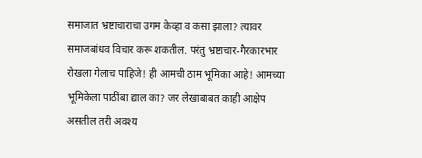समाजात भ्रष्टाचाराचा उगम केव्हा व कसा झाला? त्यावर समाजबांधव विचार करू शकतील. परंतु भ्रष्टाचार-गैरकारभार रोखला गेलाच पाहिजे! ही आमची ठाम भूमिका आहे! आमच्या भूमिकेला पाठींबा द्याल का? जर लेखाबाबत काही आक्षेप असतील तरी अवश्य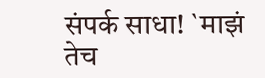संपर्क साधा! `माझं तेच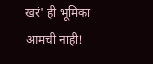खरं' ही भूमिका आमची नाही!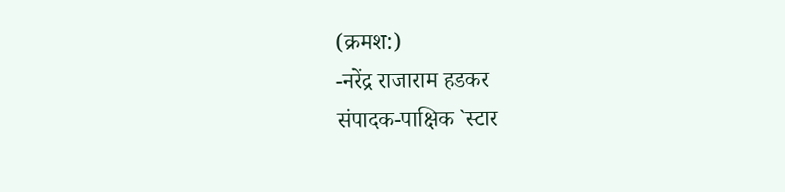(क्रमश:)
-नरेंद्र राजाराम हडकर
संपादक-पाक्षिक `स्टार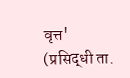वृत्त'
(प्रसिद्धी ता.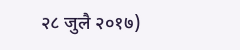२८ जुलै २०१७)